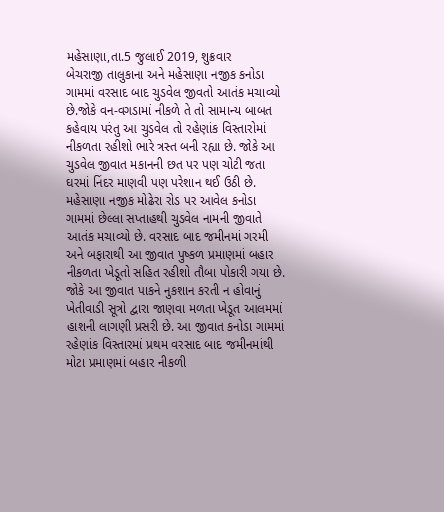મહેસાણા,તા.5 જુલાઈ 2019, શુક્રવાર
બેચરાજી તાલુકાના અને મહેસાણા નજીક કનોડા ગામમાં વરસાદ બાદ ચુડવેલ જીવતો આતંક મચાવ્યો છે.જોકે વન-વગડામાં નીકળે તે તો સામાન્ય બાબત કહેવાય પરંતુ આ ચુડવેલ તો રહેણાંક વિસ્તારોમાં નીકળતા રહીશો ભારે ત્રસ્ત બની રહ્યા છે. જોકે આ ચુડવેલ જીવાત મકાનની છત પર પણ ચોટી જતા ઘરમાં નિંદર માણવી પણ પરેશાન થઈ ઉઠી છે.
મહેસાણા નજીક મોઢેરા રોડ પર આવેલ કનોડા ગામમાં છેલ્લા સપ્તાહથી ચુડવેલ નામની જીવાતે આતંક મચાવ્યો છે. વરસાદ બાદ જમીનમાં ગરમી અને બફારાથી આ જીવાત પુષ્કળ પ્રમાણમાં બહાર નીકળતા ખેડૂતો સહિત રહીશો તૌબા પોકારી ગયા છે.
જોકે આ જીવાત પાકને નુકશાન કરતી ન હોવાનું ખેતીવાડી સૂત્રો દ્વારા જાણવા મળતા ખેડૂત આલમમાં હાશની લાગણી પ્રસરી છે. આ જીવાત કનોડા ગામમાં રહેણાંક વિસ્તારમાં પ્રથમ વરસાદ બાદ જમીનમાંથી મોટા પ્રમાણમાં બહાર નીકળી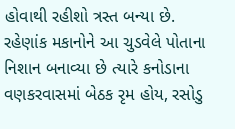હોવાથી રહીશો ત્રસ્ત બન્યા છે. રહેણાંક મકાનોને આ ચુડવેલે પોતાના નિશાન બનાવ્યા છે ત્યારે કનોડાના વણકરવાસમાં બેઠક રૃમ હોય, રસોડુ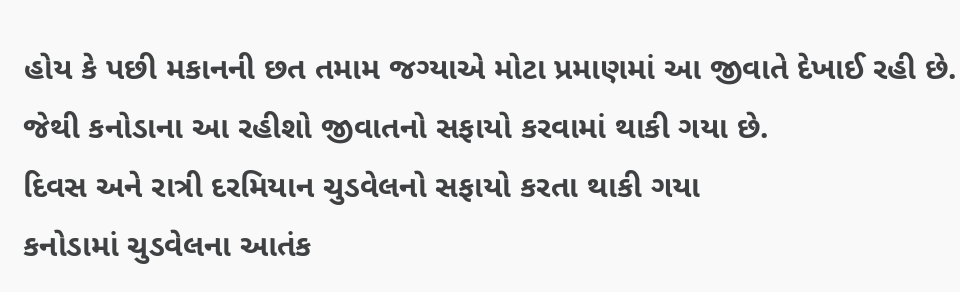હોય કે પછી મકાનની છત તમામ જગ્યાએ મોટા પ્રમાણમાં આ જીવાતે દેખાઈ રહી છે. જેથી કનોડાના આ રહીશો જીવાતનો સફાયો કરવામાં થાકી ગયા છે.
દિવસ અને રાત્રી દરમિયાન ચુડવેલનો સફાયો કરતા થાકી ગયા
કનોડામાં ચુડવેલના આતંક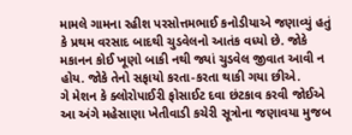મામલે ગામના રહીશ પરસોત્તમભાઈ કનોડીયાએ જણાવ્યું હતું કે પ્રથમ વરસાદ બાદથી ચુડવેલનો આતંક વધ્યો છે. જોકે મકાનન કોઈ ખૂણો બાકી નથી જ્યાં ચુડવેલ જીવાત આવી ન હોય. જોકે તેનો સફાયો કરતા-કરતા થાકી ગયા છીએ.
ગે મેશન કે ક્લોરોપાઈરી ફોસાઈટ દવા છંટકાવ કરવી જોઈએ
આ અંગે મહેસાણા ખેતીવાડી કચેરી સૂત્રોના જણાવયા મુજબ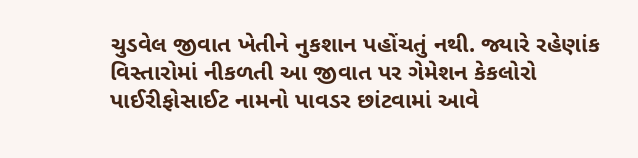ચુડવેલ જીવાત ખેતીને નુકશાન પહોંચતું નથી. જ્યારે રહેણાંક વિસ્તારોમાં નીકળતી આ જીવાત પર ગેમેશન કેકલોરો પાઈરીફોસાઈટ નામનો પાવડર છાંટવામાં આવે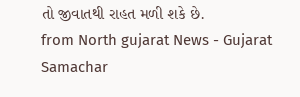તો જીવાતથી રાહત મળી શકે છે.
from North gujarat News - Gujarat Samachar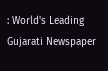: World's Leading Gujarati Newspaper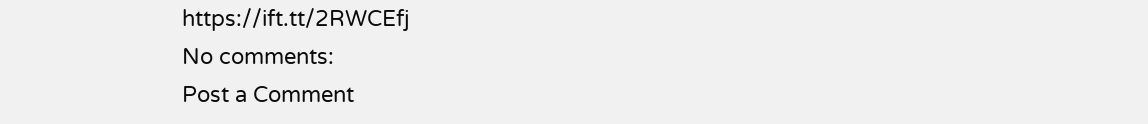https://ift.tt/2RWCEfj
No comments:
Post a Comment